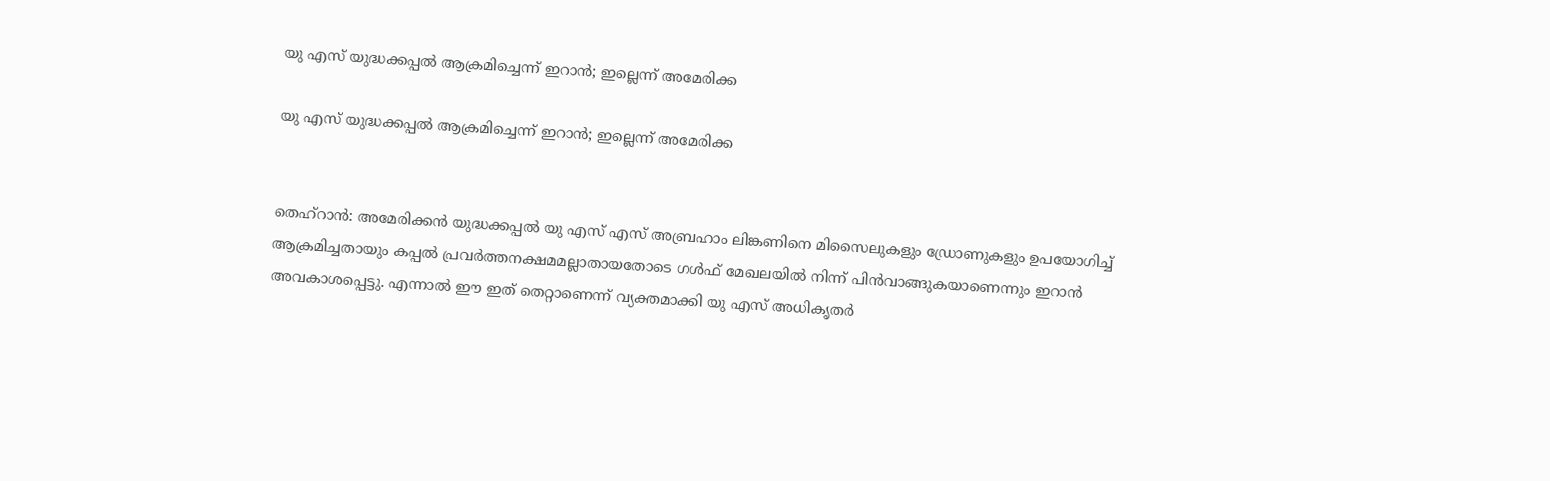യു എസ് യുദ്ധക്കപ്പല്‍ ആക്രമിച്ചെന്ന് ഇറാന്‍; ഇല്ലെന്ന് അമേരിക്ക

യു എസ് യുദ്ധക്കപ്പല്‍ ആക്രമിച്ചെന്ന് ഇറാന്‍; ഇല്ലെന്ന് അമേരിക്ക


തെഹ്‌റാന്‍: അമേരിക്കന്‍ യുദ്ധക്കപ്പല്‍ യു എസ് എസ് അബ്രഹാം ലിങ്കണിനെ മിസൈലുകളും ഡ്രോണുകളും ഉപയോഗിച്ച് ആക്രമിച്ചതായും കപ്പല്‍ പ്രവര്‍ത്തനക്ഷമമല്ലാതായതോടെ ഗള്‍ഫ് മേഖലയില്‍ നിന്ന് പിന്‍വാങ്ങുകയാണെന്നും ഇറാന്‍ അവകാശപ്പെട്ടു. എന്നാല്‍ ഈ ഇത് തെറ്റാണെന്ന് വ്യക്തമാക്കി യു എസ് അധികൃതര്‍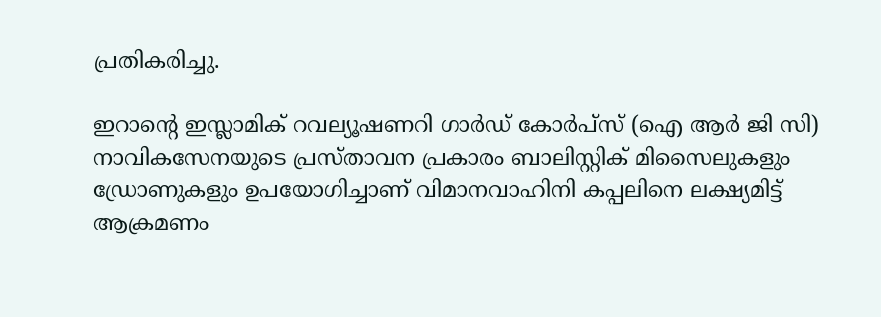പ്രതികരിച്ചു.

ഇറാന്റെ ഇസ്ലാമിക് റവല്യൂഷണറി ഗാര്‍ഡ് കോര്‍പ്‌സ് (ഐ ആര്‍ ജി സി) നാവികസേനയുടെ പ്രസ്താവന പ്രകാരം ബാലിസ്റ്റിക് മിസൈലുകളും ഡ്രോണുകളും ഉപയോഗിച്ചാണ് വിമാനവാഹിനി കപ്പലിനെ ലക്ഷ്യമിട്ട് ആക്രമണം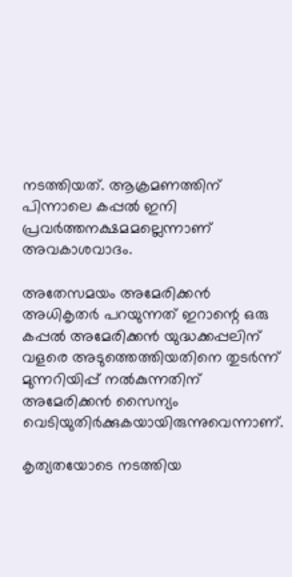നടത്തിയത്. ആക്രമണത്തിന് പിന്നാലെ കപ്പല്‍ ഇനി പ്രവര്‍ത്തനക്ഷമമല്ലെന്നാണ് അവകാശവാദം.

അതേസമയം അമേരിക്കന്‍ അധികൃതര്‍ പറയുന്നത് ഇറാന്റെ ഒരു കപ്പല്‍ അമേരിക്കന്‍ യുദ്ധക്കപ്പലിന് വളരെ അടുത്തെത്തിയതിനെ തുടര്‍ന്ന് മുന്നറിയിപ്പ് നല്‍കുന്നതിന് അമേരിക്കന്‍ സൈന്യം വെടിയുതിര്‍ക്കുകയായിരുന്നുവെന്നാണ്.

കൃത്യതയോടെ നടത്തിയ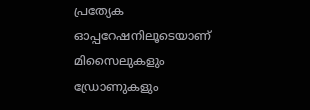പ്രത്യേക ഓപ്പറേഷനിലൂടെയാണ് മിസൈലുകളും ഡ്രോണുകളും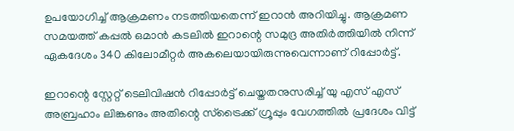ഉപയോഗിച്ച് ആക്രമണം നടത്തിയതെന്ന് ഇറാന്‍ അറിയിച്ചു. ആക്രമണ സമയത്ത് കപ്പല്‍ ഒമാന്‍ കടലില്‍ ഇറാന്റെ സമുദ്ര അതിര്‍ത്തിയില്‍ നിന്ന് ഏകദേശം 340 കിലോമീറ്റര്‍ അകലെയായിരുന്നുവെന്നാണ് റിപ്പോര്‍ട്ട്.

ഇറാന്റെ സ്റ്റേറ്റ് ടെലിവിഷന്‍ റിപ്പോര്‍ട്ട് ചെയ്തതനുസരിച്ച് യു എസ് എസ് അബ്രഹാം ലിങ്കണും അതിന്റെ സ്ട്രൈക്ക് ഗ്രൂപ്പും വേഗത്തില്‍ പ്രദേശം വിട്ട്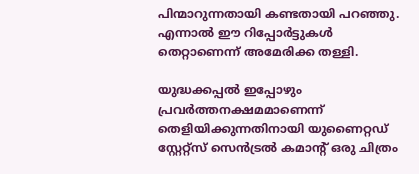പിന്മാറുന്നതായി കണ്ടതായി പറഞ്ഞു. എന്നാല്‍ ഈ റിപ്പോര്‍ട്ടുകള്‍ തെറ്റാണെന്ന് അമേരിക്ക തള്ളി.

യുദ്ധക്കപ്പല്‍ ഇപ്പോഴും പ്രവര്‍ത്തനക്ഷമമാണെന്ന് തെളിയിക്കുന്നതിനായി യുണൈറ്റഡ് സ്റ്റേറ്റ്‌സ് സെന്‍ട്രല്‍ കമാന്റ് ഒരു ചിത്രം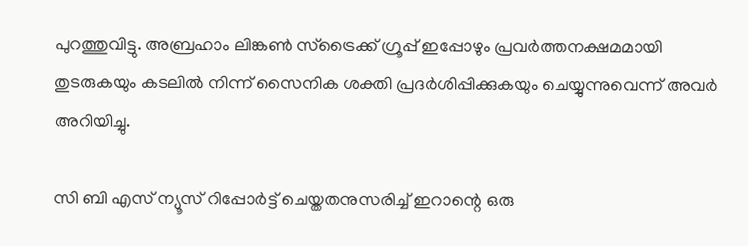പുറത്തുവിട്ടു. അബ്രഹാം ലിങ്കണ്‍ സ്ട്രൈക്ക് ഗ്രൂപ്പ് ഇപ്പോഴും പ്രവര്‍ത്തനക്ഷമമായി തുടരുകയും കടലില്‍ നിന്ന് സൈനിക ശക്തി പ്രദര്‍ശിപ്പിക്കുകയും ചെയ്യുന്നുവെന്ന് അവര്‍ അറിയിച്ചു.

സി ബി എസ് ന്യൂസ് റിപ്പോര്‍ട്ട് ചെയ്തതനുസരിച്ച് ഇറാന്റെ ഒരു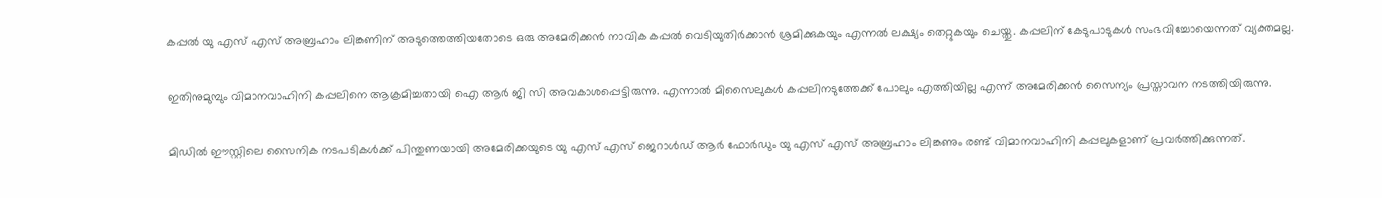കപ്പല്‍ യു എസ് എസ് അബ്രഹാം ലിങ്കണിന് അടുത്തെത്തിയതോടെ ഒരു അമേരിക്കന്‍ നാവിക കപ്പല്‍ വെടിയുതിര്‍ക്കാന്‍ ശ്രമിക്കുകയും എന്നല്‍ ലക്ഷ്യം തെറ്റുകയും ചെയ്തു. കപ്പലിന് കേടുപാടുകള്‍ സംഭവിച്ചോയെന്നത് വ്യക്തമല്ല.

ഇതിനുമുമ്പും വിമാനവാഹിനി കപ്പലിനെ ആക്രമിച്ചതായി ഐ ആര്‍ ജി സി അവകാശപ്പെട്ടിരുന്നു. എന്നാല്‍ മിസൈലുകള്‍ കപ്പലിനടുത്തേക്ക് പോലും എത്തിയില്ല എന്ന് അമേരിക്കന്‍ സൈന്യം പ്രസ്താവന നടത്തിയിരുന്നു.

മിഡില്‍ ഈസ്റ്റിലെ സൈനിക നടപടികള്‍ക്ക് പിന്തുണയായി അമേരിക്കയുടെ യു എസ് എസ് ജെറാള്‍ഡ് ആര്‍ ഫോര്‍ഡും യു എസ് എസ് അബ്രഹാം ലിങ്കണും രണ്ട് വിമാനവാഹിനി കപ്പലുകളാണ് പ്രവര്‍ത്തിക്കുന്നത്.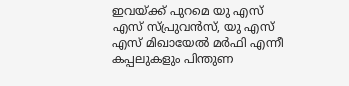ഇവയ്ക്ക് പുറമെ യു എസ് എസ് സ്പ്രുവന്‍സ്, യു എസ് എസ് മിഖായേല്‍ മര്‍ഫി എന്നീ കപ്പലുകളും പിന്തുണ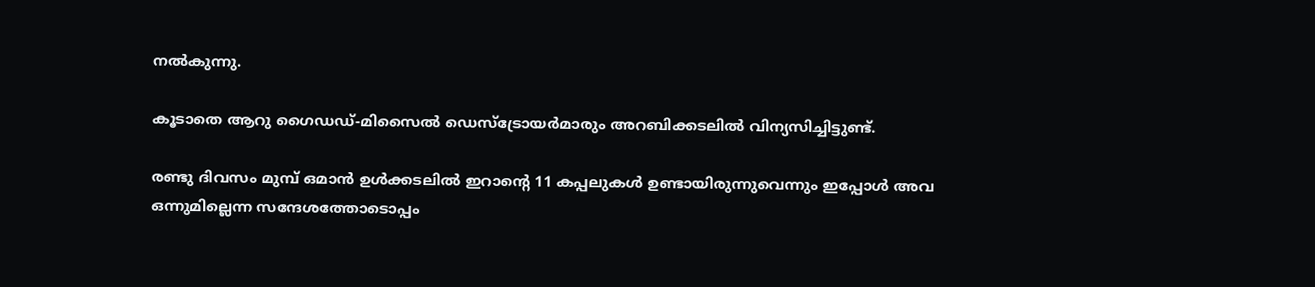നല്‍കുന്നു.

കൂടാതെ ആറു ഗൈഡഡ്-മിസൈല്‍ ഡെസ്‌ട്രോയര്‍മാരും അറബിക്കടലില്‍ വിന്യസിച്ചിട്ടുണ്ട്.

രണ്ടു ദിവസം മുമ്പ് ഒമാന്‍ ഉള്‍ക്കടലില്‍ ഇറാന്റെ 11 കപ്പലുകള്‍ ഉണ്ടായിരുന്നുവെന്നും ഇപ്പോള്‍ അവ ഒന്നുമില്ലെന്ന സന്ദേശത്തോടൊപ്പം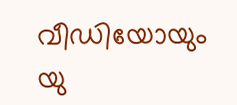വീഡിയോയും യു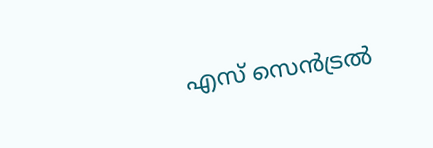എസ് സെന്‍ട്രല്‍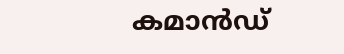കമാന്‍ഡ്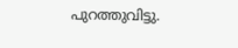പുറത്തുവിട്ടു.